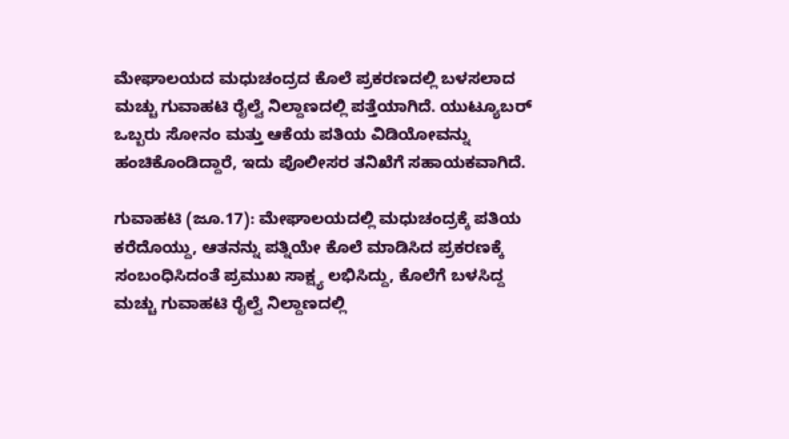ಮೇಘಾಲಯದ ಮಧುಚಂದ್ರದ ಕೊಲೆ ಪ್ರಕರಣದಲ್ಲಿ ಬಳಸಲಾದ ಮಚ್ಚು ಗುವಾಹಟಿ ರೈಲ್ವೆ ನಿಲ್ದಾಣದಲ್ಲಿ ಪತ್ತೆಯಾಗಿದೆ. ಯುಟ್ಯೂಬರ್ ಒಬ್ಬರು ಸೋನಂ ಮತ್ತು ಆಕೆಯ ಪತಿಯ ವಿಡಿಯೋವನ್ನು ಹಂಚಿಕೊಂಡಿದ್ದಾರೆ, ಇದು ಪೊಲೀಸರ ತನಿಖೆಗೆ ಸಹಾಯಕವಾಗಿದೆ.

ಗುವಾಹಟಿ (ಜೂ.17): ಮೇಘಾಲಯದಲ್ಲಿ ಮಧುಚಂದ್ರಕ್ಕೆ ಪತಿಯ ಕರೆದೊಯ್ದು, ಆತನನ್ನು ಪತ್ನಿಯೇ ಕೊಲೆ ಮಾಡಿಸಿದ ಪ್ರಕರಣಕ್ಕೆ ಸಂಬಂಧಿಸಿದಂತೆ ಪ್ರಮುಖ ಸಾಕ್ಷ್ಯ ಲಭಿಸಿದ್ದು, ಕೊಲೆಗೆ ಬಳಸಿದ್ದ ಮಚ್ಚು ಗುವಾಹಟಿ ರೈಲ್ವೆ ನಿಲ್ದಾಣದಲ್ಲಿ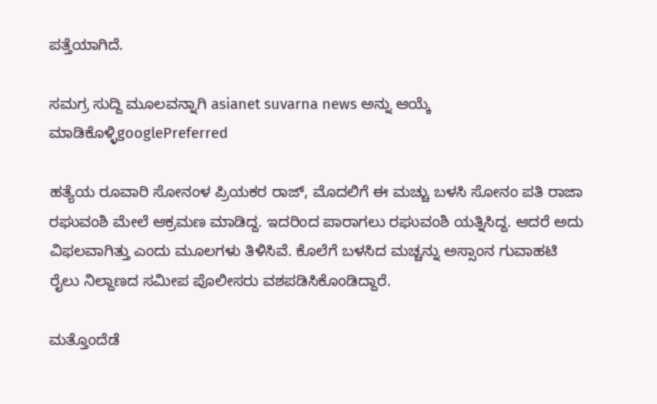ಪತ್ತೆಯಾಗಿದೆ.

ಸಮಗ್ರ ಸುದ್ದಿ ಮೂಲವನ್ನಾಗಿ asianet suvarna news ಅನ್ನು ಆಯ್ಕೆ ಮಾಡಿಕೊಳ್ಳಿgooglePreferred

ಹತ್ಯೆಯ ರೂವಾರಿ ಸೋನಂಳ ಪ್ರಿಯಕರ ರಾಜ್‌, ಮೊದಲಿಗೆ ಈ ಮಚ್ಚು ಬಳಸಿ ಸೋನಂ ಪತಿ ರಾಜಾ ರಘುವಂಶಿ ಮೇಲೆ ಆಕ್ರಮಣ ಮಾಡಿದ್ದ. ಇದರಿಂದ ಪಾರಾಗಲು ರಘುವಂಶಿ ಯತ್ನಿಸಿದ್ದ. ಆದರೆ ಅದು ವಿಫಲವಾಗಿತ್ತು ಎಂದು ಮೂಲಗಳು ತಿಳಿಸಿವೆ. ಕೊಲೆಗೆ ಬಳಸಿದ ಮಚ್ಚನ್ನು ಅಸ್ಸಾಂನ ಗುವಾಹಟಿ ರೈಲು ನಿಲ್ದಾಣದ ಸಮೀಪ ಪೊಲೀಸರು ವಶಪಡಿಸಿಕೊಂಡಿದ್ದಾರೆ.

ಮತ್ತೊಂದೆಡೆ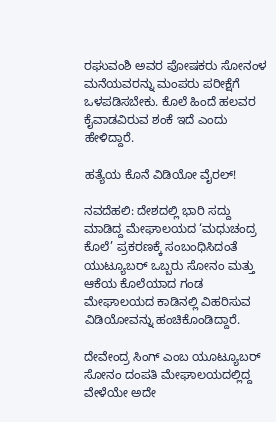ರಘುವಂಶಿ ಅವರ ಪೋಷಕರು ಸೋನಂಳ ಮನೆಯವರನ್ನು ಮಂಪರು ಪರೀಕ್ಷೆಗೆ ಒಳಪಡಿಸಬೇಕು. ಕೊಲೆ ಹಿಂದೆ ಹಲವರ ಕೈವಾಡವಿರುವ ಶಂಕೆ ಇದೆ ಎಂದು ಹೇಳಿದ್ದಾರೆ.

ಹತ್ಯೆಯ ಕೊನೆ ವಿಡಿಯೋ ವೈರಲ್!

ನವದೆಹಲಿ: ದೇಶದಲ್ಲಿ ಭಾರಿ ಸದ್ದು ಮಾಡಿದ್ದ ಮೇಘಾಲಯದ ‘ಮಧುಚಂದ್ರ ಕೊಲೆ’ ಪ್ರಕರಣಕ್ಕೆ ಸಂಬಂಧಿಸಿದಂತೆ ಯುಟ್ಯೂಬರ್‌ ಒಬ್ಬರು ಸೋನಂ ಮತ್ತು ಆಕೆಯ ಕೊಲೆಯಾದ ಗಂಡ ಮೇಘಾಲಯದ ಕಾಡಿನಲ್ಲಿ ವಿಹರಿಸುವ ವಿಡಿಯೋವನ್ನು ಹಂಚಿಕೊಂಡಿದ್ದಾರೆ.

ದೇವೇಂದ್ರ ಸಿಂಗ್‌ ಎಂಬ ಯೂಟ್ಯೂಬರ್‌ ಸೋನಂ ದಂಪತಿ ಮೇಘಾಲಯದಲ್ಲಿದ್ದ ವೇಳೆಯೇ ಅದೇ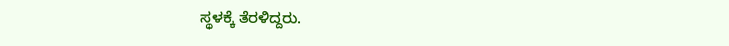ಸ್ಥಳಕ್ಕೆ ತೆರಳಿದ್ದರು.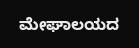ಮೇಘಾಲಯದ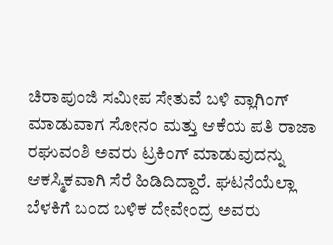ಚಿರಾಪುಂಜಿ ಸಮೀಪ ಸೇತುವೆ ಬಳಿ ವ್ಲಾಗಿಂಗ್‌ ಮಾಡುವಾಗ ಸೋನಂ ಮತ್ತು ಆಕೆಯ ಪತಿ ರಾಜಾ ರಘುವಂಶಿ ಅವರು ಟ್ರಕಿಂಗ್‌ ಮಾಡುವುದನ್ನು ಆಕಸ್ಮಿಕವಾಗಿ ಸೆರೆ ಹಿಡಿದಿದ್ದಾರೆ. ಘಟನೆಯೆಲ್ಲಾ ಬೆಳಕಿಗೆ ಬಂದ ಬಳಿಕ ದೇವೇಂದ್ರ ಅವರು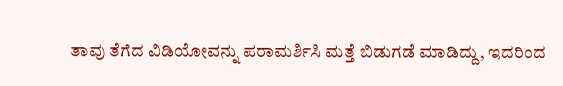ತಾವು ತೆಗೆದ ವಿಡಿಯೋವನ್ನು ಪರಾಮರ್ಶಿಸಿ ಮತ್ತೆ ಬಿಡುಗಡೆ ಮಾಡಿದ್ದು, ಇದರಿಂದ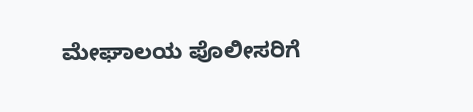ಮೇಘಾಲಯ ಪೊಲೀಸರಿಗೆ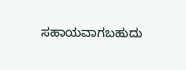ಸಹಾಯವಾಗಬಹುದು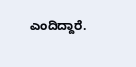ಎಂದಿದ್ದಾರೆ.